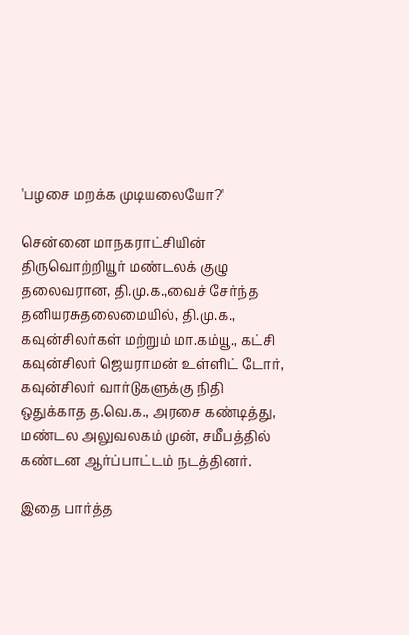'பழசை மறக்க முடியலையோ?'

சென்னை மாநகராட்சியின் திருவொற்றியூர் மண்டலக் குழு தலைவரான, தி.மு.க.,வைச் சேர்ந்த தனியரசுதலைமையில், தி.மு.க., கவுன்சிலர்கள் மற்றும் மா.கம்யூ., கட்சி கவுன்சிலர் ஜெயராமன் உள்ளிட் டோர், கவுன்சிலர் வார்டுகளுக்கு நிதி ஒதுக்காத த.வெ.க., அரசை கண்டித்து, மண்டல அலுவலகம் முன், சமீபத்தில் கண்டன ஆர்ப்பாட்டம் நடத்தினர்.

இதை பார்த்த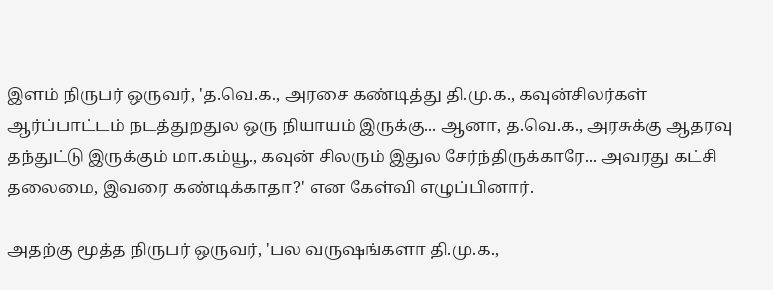இளம் நிருபர் ஒருவர், 'த.வெ.க., அரசை கண்டித்து தி.மு.க., கவுன்சிலர்கள் ஆர்ப்பாட்டம் நடத்துறதுல ஒரு நியாயம் இருக்கு... ஆனா, த.வெ.க., அரசுக்கு ஆதரவு தந்துட்டு இருக்கும் மா.கம்யூ., கவுன் சிலரும் இதுல சேர்ந்திருக்காரே... அவரது கட்சி தலைமை, இவரை கண்டிக்காதா?' என கேள்வி எழுப்பினார்.

அதற்கு மூத்த நிருபர் ஒருவர், 'பல வருஷங்களா தி.மு.க.,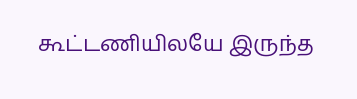கூட்டணியிலயே இருந்த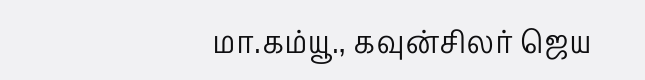மா.கம்யூ., கவுன்சிலர் ஜெய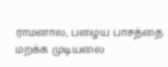ராமனால, பழைய பாசத்தை மறக்க முடியலை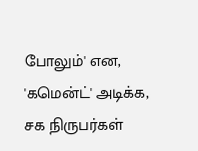போலும்' என, 'கமென்ட்' அடிக்க, சக நிருபர்கள்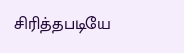சிரித்தபடியே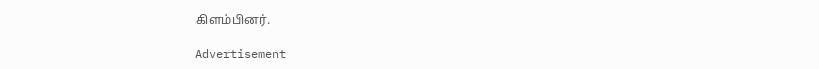கிளம்பினர்.

Advertisement